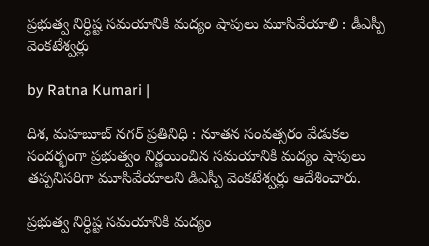ప్రభుత్వ నిర్ధిష్ట సమయానికి మద్యం షాపులు మూసివేయాలి : డీఎస్పీ వెంకటేశ్వర్లు

by Ratna Kumari |

దిశ, మహబూబ్ నగర్ ప్రతినిధి : నూతన సంవత్సరం వేడుకల సందర్భంగా ప్రభుత్వం నిర్ణయించిన సమయానికి మద్యం షాపులు తప్పనిసరిగా మూసివేయాలని డిఎస్పీ వెంకటేశ్వర్లు ఆదేశించారు.

ప్రభుత్వ నిర్ధిష్ట సమయానికి మద్యం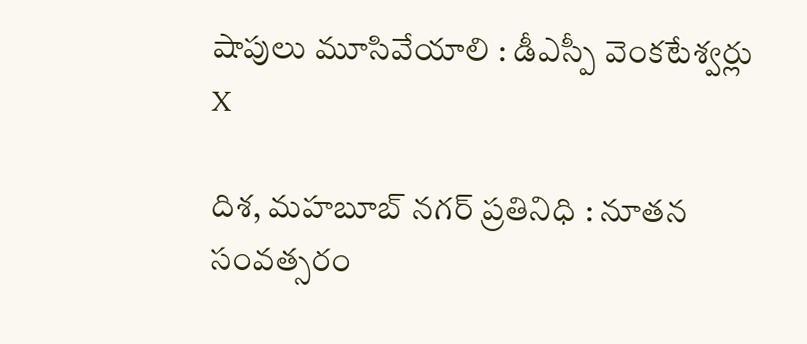షాపులు మూసివేయాలి : డీఎస్పీ వెంకటేశ్వర్లు
X

దిశ, మహబూబ్ నగర్ ప్రతినిధి : నూతన సంవత్సరం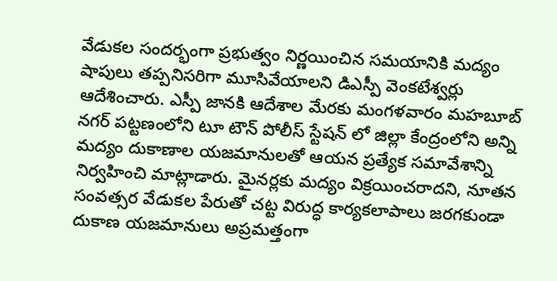వేడుకల సందర్భంగా ప్రభుత్వం నిర్ణయించిన సమయానికి మద్యం షాపులు తప్పనిసరిగా మూసివేయాలని డిఎస్పీ వెంకటేశ్వర్లు ఆదేశించారు. ఎస్పీ జానకి ఆదేశాల మేరకు మంగళవారం మహబూబ్ నగర్ పట్టణంలోని టూ టౌన్ పోలీస్ స్టేషన్ లో జిల్లా కేంద్రంలోని అన్ని మద్యం దుకాణాల యజమానులతో ఆయన ప్రత్యేక సమావేశాన్ని నిర్వహించి మాట్లాడారు. మైనర్లకు మద్యం విక్రయించరాదని, నూతన సంవత్సర వేడుకల పేరుతో చట్ట విరుద్ధ కార్యకలాపాలు జరగకుండా దుకాణ యజమానులు అప్రమత్తంగా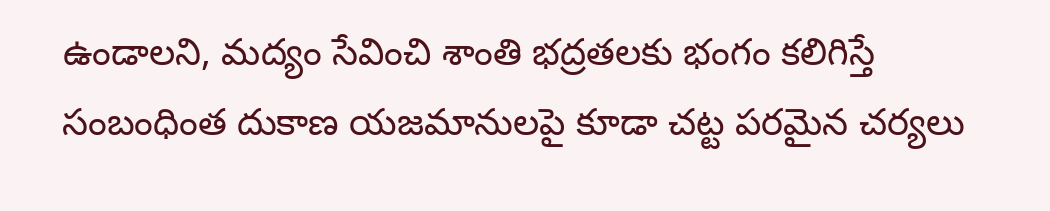ఉండాలని, మద్యం సేవించి శాంతి భద్రతలకు భంగం కలిగిస్తే సంబంధింత దుకాణ యజమానులపై కూడా చట్ట పరమైన చర్యలు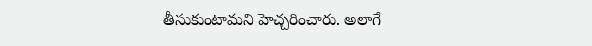తీసుకుంటామని హెచ్చరించారు. అలాగే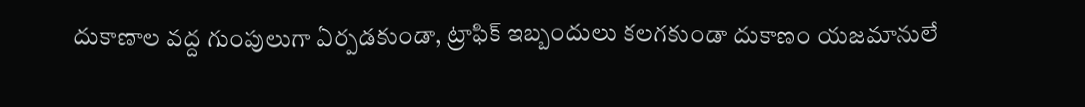దుకాణాల వద్ద గుంపులుగా ఏర్పడకుండా, ట్రాఫిక్ ఇబ్బందులు కలగకుండా దుకాణం యజమానులే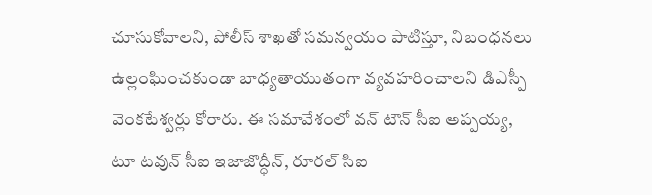చూసుకోవాలని, పోలీస్ శాఖతో సమన్వయం పాటిస్తూ, నిబంధనలు ఉల్లంఘించకుండా బాధ్యతాయుతంగా వ్యవహరించాలని డిఎస్పీ వెంకటేశ్వర్లు కోరారు. ఈ సమావేశంలో వన్ టౌన్ సీఐ అప్పయ్య, టూ టవున్ సీఐ ఇజాజొద్ధీన్, రూరల్ సిఐ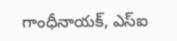గాంధీనాయక్, ఎస్ఐ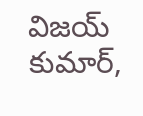విజయ్ కుమార్,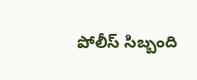పోలీస్ సిబ్బంది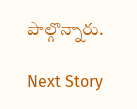పాల్గొన్నారు.

Next Story